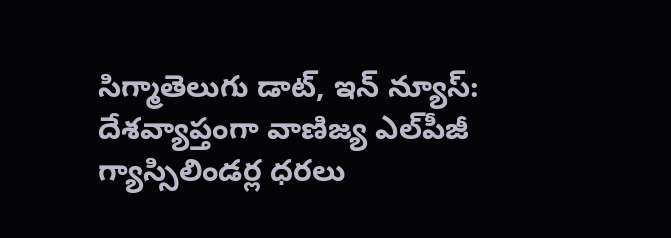సిగ్మాతెలుగు డాట్, ఇన్ న్యూస్: దేశవ్యాప్తంగా వాణిజ్య ఎల్‌పీజీ గ్యాస్సిలిండర్ల ధరలు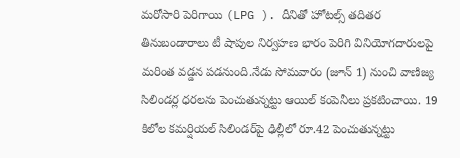మరోసారి పెరిగాయి (LPG ). దీనితో హోటల్స్ తదితర తినుబండారాలు టీ షాపుల నిర్వహణ భారం పెరిగి వినియోగదారులపై మరింత వడ్డన పడనుంది.నేడు సోమవారం (జూన్ 1) నుంచి వాణిజ్య సిలిండర్ల ధరలను పెంచుతున్నట్టు ఆయిల్ కంపెనీలు ప్రకటించాయి. 19 కిలోల కమర్షియల్ సిలిండర్‌పై ఢిల్లీలో రూ.42 పెంచుతున్నట్టు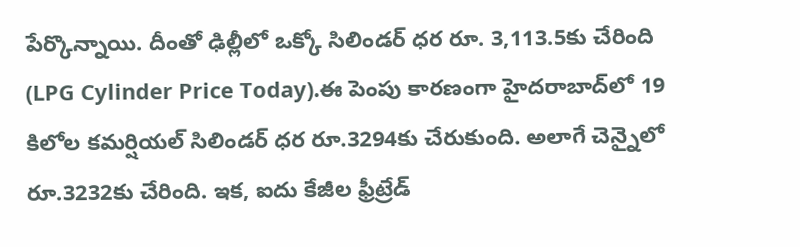పేర్కొన్నాయి. దీంతో ఢిల్లీలో ఒక్కో సిలిండర్ ధర రూ. 3,113.5కు చేరింది (LPG Cylinder Price Today).ఈ పెంపు కారణంగా హైదరాబాద్‌లో 19 కిలోల కమర్షియల్ సిలిండర్‌ ధర రూ.3294కు చేరుకుంది. అలాగే చెన్నైలో రూ.3232కు చేరింది. ఇక, ఐదు కేజీల ఫ్రీట్రేడ్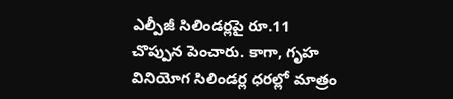ఎల్పీజీ సిలిండర్లపై రూ.11 చొప్పున పెంచారు. కాగా, గృహ వినియోగ సిలిండర్ల ధరల్లో మాత్రం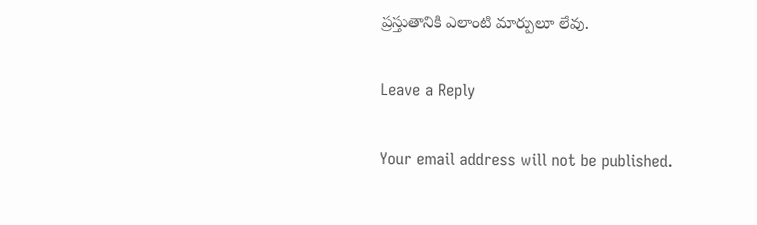ప్రస్తుతానికి ఎలాంటి మార్పులూ లేవు.

Leave a Reply

Your email address will not be published.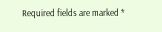Required fields are marked *